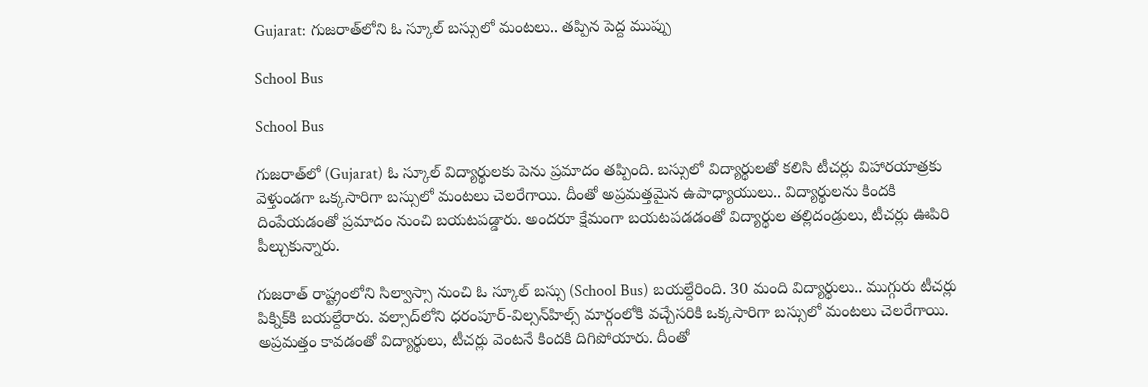Gujarat: గుజరాత్‌లోని ఓ స్కూల్ బస్సులో మంటలు.. తప్పిన పెద్ద ముప్పు

School Bus

School Bus

గుజరాత్‌లో (Gujarat) ఓ స్కూల్ విద్యార్థులకు పెను ప్రమాదం తప్పింది. బస్సులో విద్యార్థులతో కలిసి టీచర్లు విహారయాత్రకు వెళ్తుండగా ఒక్కసారిగా బస్సులో మంటలు చెలరేగాయి. దీంతో అప్రమత్తమైన ఉపాధ్యాయులు.. విద్యార్థులను కిందకి దింపేయడంతో ప్రమాదం నుంచి బయటపడ్డారు. అందరూ క్షేమంగా బయటపడడంతో విద్యార్థుల తల్లిదండ్రులు, టీచర్లు ఊపిరి పీల్చుకున్నారు.

గుజరాత్ రాష్ట్రంలోని సిల్వాస్సా నుంచి ఓ స్కూల్ బస్సు (School Bus) బయల్దేరింది. 30 మంది విద్యార్థులు.. ముగ్గురు టీచర్లు పిక్నిక్‌కి బయల్దేరారు. వల్సాద్‌లోని ధరంపూర్-విల్సన్‌హిల్స్ మార్గంలోకి వచ్చేసరికి ఒక్కసారిగా బస్సులో మంటలు చెలరేగాయి. అప్రమత్తం కావడంతో విద్యార్థులు, టీచర్లు వెంటనే కిందకి దిగిపోయారు. దీంతో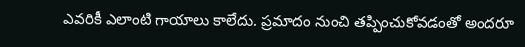ఎవరికీ ఎలాంటి గాయాలు కాలేదు. ప్రమాదం నుంచి తప్పించుకోవడంతో అందరూ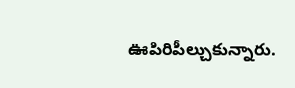ఊపిరిపీల్చుకున్నారు.